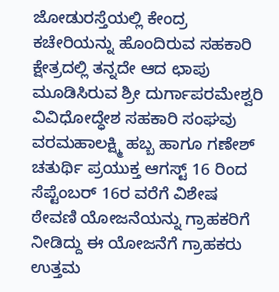ಜೋಡುರಸ್ತೆಯಲ್ಲಿ ಕೇಂದ್ರ ಕಚೇರಿಯನ್ನು ಹೊಂದಿರುವ ಸಹಕಾರಿ ಕ್ಷೇತ್ರದಲ್ಲಿ ತನ್ನದೇ ಆದ ಛಾಪು ಮೂಡಿಸಿರುವ ಶ್ರೀ ದುರ್ಗಾಪರಮೇಶ್ವರಿ ವಿವಿಧೋದ್ಧೇಶ ಸಹಕಾರಿ ಸಂಘವು ವರಮಹಾಲಕ್ಷ್ಮಿ ಹಬ್ಬ ಹಾಗೂ ಗಣೇಶ್ ಚತುರ್ಥಿ ಪ್ರಯುಕ್ತ ಆಗಸ್ಟ್ 16 ರಿಂದ ಸೆಪ್ಟೆಂಬರ್ 16ರ ವರೆಗೆ ವಿಶೇಷ ಠೇವಣಿ ಯೋಜನೆಯನ್ನು ಗ್ರಾಹಕರಿಗೆ ನೀಡಿದ್ದು ಈ ಯೋಜನೆಗೆ ಗ್ರಾಹಕರು ಉತ್ತಮ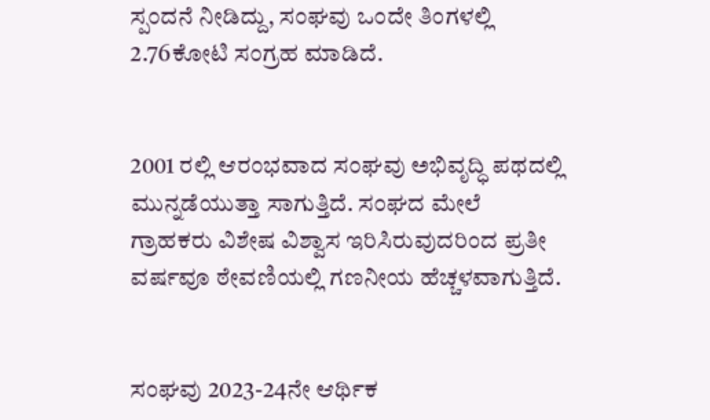ಸ್ಪಂದನೆ ನೀಡಿದ್ದು, ಸಂಘವು ಒಂದೇ ತಿಂಗಳಲ್ಲಿ 2.76ಕೋಟಿ ಸಂಗ್ರಹ ಮಾಡಿದೆ.


2001 ರಲ್ಲಿ ಆರಂಭವಾದ ಸಂಘವು ಅಭಿವೃದ್ಧಿ ಪಥದಲ್ಲಿ ಮುನ್ನಡೆಯುತ್ತಾ ಸಾಗುತ್ತಿದೆ. ಸಂಘದ ಮೇಲೆ ಗ್ರಾಹಕರು ವಿಶೇಷ ವಿಶ್ವಾಸ ಇರಿಸಿರುವುದರಿಂದ ಪ್ರತೀ ವರ್ಷವೂ ಠೇವಣಿಯಲ್ಲಿ ಗಣನೀಯ ಹೆಚ್ಚಳವಾಗುತ್ತಿದೆ.


ಸಂಘವು 2023-24ನೇ ಆರ್ಥಿಕ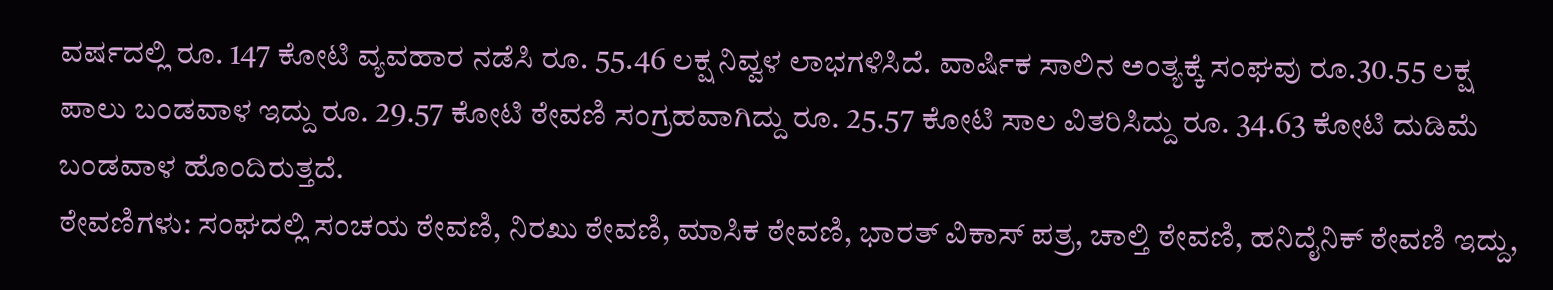ವರ್ಷದಲ್ಲಿ ರೂ. 147 ಕೋಟಿ ವ್ಯವಹಾರ ನಡೆಸಿ ರೂ. 55.46 ಲಕ್ಷ ನಿವ್ವಳ ಲಾಭಗಳಿಸಿದೆ. ವಾರ್ಷಿಕ ಸಾಲಿನ ಅಂತ್ಯಕ್ಕೆ ಸಂಘವು ರೂ.30.55 ಲಕ್ಷ ಪಾಲು ಬಂಡವಾಳ ಇದ್ದು ರೂ. 29.57 ಕೋಟಿ ಠೇವಣಿ ಸಂಗ್ರಹವಾಗಿದ್ದು ರೂ. 25.57 ಕೋಟಿ ಸಾಲ ವಿತರಿಸಿದ್ದು ರೂ. 34.63 ಕೋಟಿ ದುಡಿಮೆ ಬಂಡವಾಳ ಹೊಂದಿರುತ್ತದೆ.
ಠೇವಣಿಗಳು: ಸಂಘದಲ್ಲಿ ಸಂಚಯ ಠೇವಣಿ, ನಿರಖು ಠೇವಣಿ, ಮಾಸಿಕ ಠೇವಣಿ, ಭಾರತ್ ವಿಕಾಸ್ ಪತ್ರ, ಚಾಲ್ತಿ ಠೇವಣಿ, ಹನಿದೈನಿಕ್ ಠೇವಣಿ ಇದ್ದು,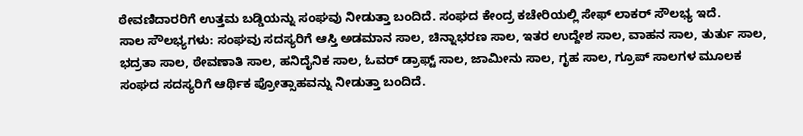ಠೇವಣಿದಾರರಿಗೆ ಉತ್ತಮ ಬಡ್ಡಿಯನ್ನು ಸಂಘವು ನೀಡುತ್ತಾ ಬಂದಿದೆ. ಸಂಘದ ಕೇಂದ್ರ ಕಚೇರಿಯಲ್ಲಿ ಸೇಫ್ ಲಾಕರ್ ಸೌಲಭ್ಯ ಇದೆ.
ಸಾಲ ಸೌಲಭ್ಯಗಳು: ಸಂಘವು ಸದಸ್ಯರಿಗೆ ಆಸ್ತಿ ಅಡಮಾನ ಸಾಲ, ಚಿನ್ನಾಭರಣ ಸಾಲ, ಇತರ ಉದ್ದೇಶ ಸಾಲ, ವಾಹನ ಸಾಲ, ತುರ್ತು ಸಾಲ, ಭದ್ರತಾ ಸಾಲ, ಠೇವಣಾತಿ ಸಾಲ, ಹನಿದೈನಿಕ ಸಾಲ, ಓವರ್ ಡ್ರಾಫ್ಟ್ ಸಾಲ, ಜಾಮೀನು ಸಾಲ, ಗೃಹ ಸಾಲ, ಗ್ರೂಪ್ ಸಾಲಗಳ ಮೂಲಕ ಸಂಘದ ಸದಸ್ಯರಿಗೆ ಆರ್ಥಿಕ ಪ್ರೋತ್ಸಾಹವನ್ನು ನೀಡುತ್ತಾ ಬಂದಿದೆ.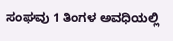ಸಂಘವು 1 ತಿಂಗಳ ಅವಧಿಯಲ್ಲಿ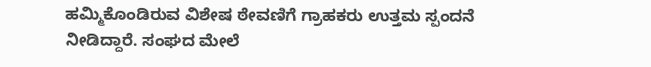ಹಮ್ಮಿಕೊಂಡಿರುವ ವಿಶೇಷ ಠೇವಣಿಗೆ ಗ್ರಾಹಕರು ಉತ್ತಮ ಸ್ಪಂದನೆ ನೀಡಿದ್ದಾರೆ. ಸಂಘದ ಮೇಲೆ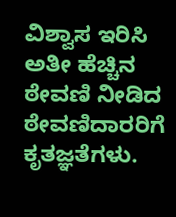ವಿಶ್ವಾಸ ಇರಿಸಿ ಅತೀ ಹೆಚ್ಚಿನ ಠೇವಣಿ ನೀಡಿದ ಠೇವಣಿದಾರರಿಗೆ ಕೃತಜ್ಞತೆಗಳು.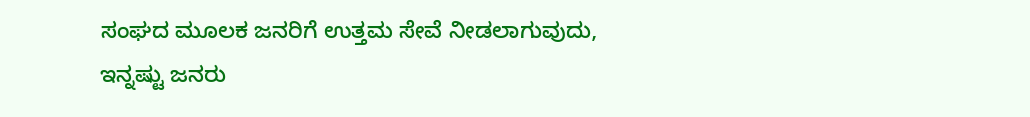ಸಂಘದ ಮೂಲಕ ಜನರಿಗೆ ಉತ್ತಮ ಸೇವೆ ನೀಡಲಾಗುವುದು, ಇನ್ನಷ್ಟು ಜನರು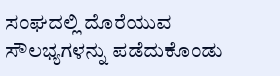ಸಂಘದಲ್ಲಿ ದೊರೆಯುವ ಸೌಲಭ್ಯಗಳನ್ನು ಪಡೆದುಕೊಂಡು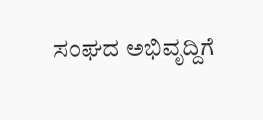ಸಂಘದ ಅಭಿವೃದ್ದಿಗೆ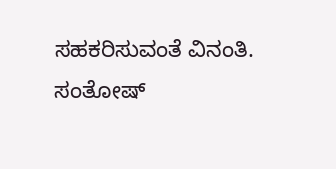ಸಹಕರಿಸುವಂತೆ ವಿನಂತಿ.
ಸಂತೋಷ್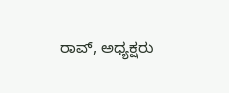ರಾವ್, ಅಧ್ಯಕ್ಷರು